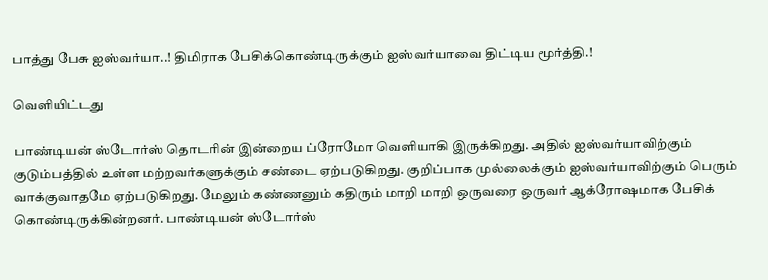பாத்து பேசு ஐஸ்வர்யா..! திமிராக பேசிக்கொண்டிருக்கும் ஐஸ்வர்யாவை திட்டிய மூர்த்தி.!

வெளியிட்டது

பாண்டியன் ஸ்டோர்ஸ் தொடரின் இன்றைய ப்ரோமோ வெளியாகி இருக்கிறது. அதில் ஐஸ்வர்யாவிற்கும் குடும்பத்தில் உள்ள மற்றவர்களுக்கும் சண்டை ஏற்படுகிறது. குறிப்பாக முல்லைக்கும் ஐஸ்வர்யாவிற்கும் பெரும் வாக்குவாதமே ஏற்படுகிறது. மேலும் கண்ணனும் கதிரும் மாறி மாறி ஒருவரை ஒருவர் ஆக்ரோஷமாக பேசிக் கொண்டிருக்கின்றனர். பாண்டியன் ஸ்டோர்ஸ்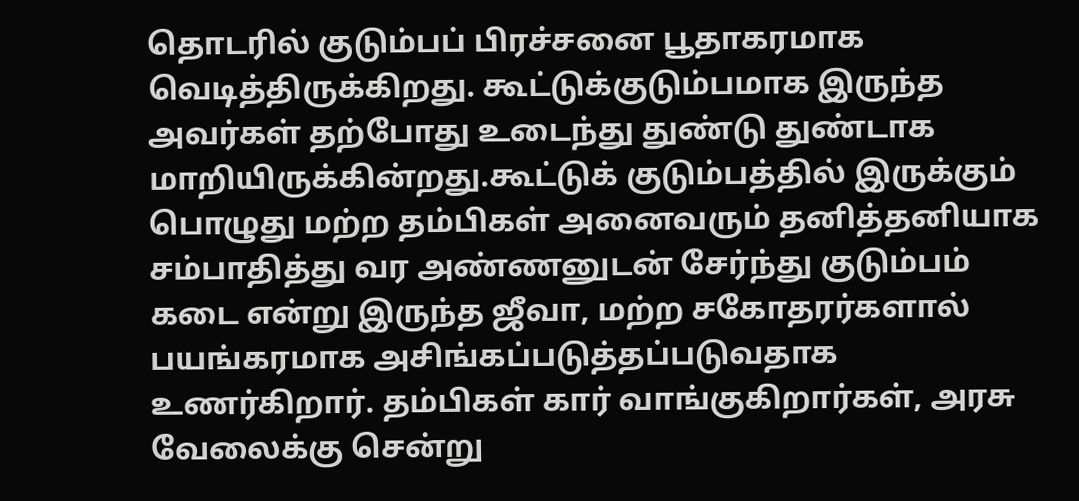தொடரில் குடும்பப் பிரச்சனை பூதாகரமாக வெடித்திருக்கிறது. கூட்டுக்குடும்பமாக இருந்த அவர்கள் தற்போது உடைந்து துண்டு துண்டாக மாறியிருக்கின்றது.கூட்டுக் குடும்பத்தில் இருக்கும் பொழுது மற்ற தம்பிகள் அனைவரும் தனித்தனியாக சம்பாதித்து வர அண்ணனுடன் சேர்ந்து குடும்பம் கடை என்று இருந்த ஜீவா, மற்ற சகோதரர்களால் பயங்கரமாக அசிங்கப்படுத்தப்படுவதாக உணர்கிறார். தம்பிகள் கார் வாங்குகிறார்கள், அரசு வேலைக்கு சென்று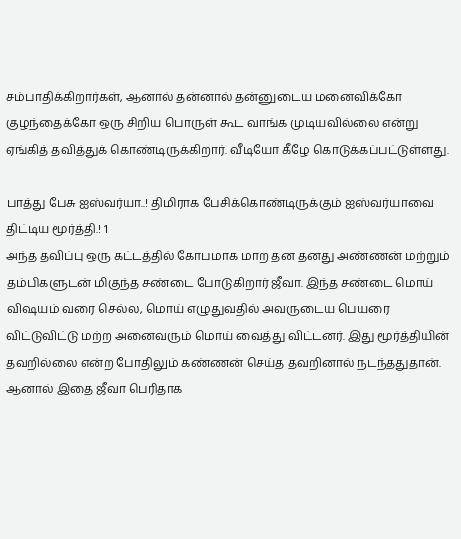சம்பாதிக்கிறார்கள், ஆனால் தன்னால் தன்னுடைய மனைவிக்கோ குழந்தைக்கோ ஒரு சிறிய பொருள் கூட வாங்க முடியவில்லை என்று ஏங்கித் தவித்துக் கொண்டிருக்கிறார். வீடியோ கீழே கொடுக்கப்பட்டுள்ளது.

பாத்து பேசு ஐஸ்வர்யா..! திமிராக பேசிக்கொண்டிருக்கும் ஐஸ்வர்யாவை திட்டிய மூர்த்தி.! 1
அந்த தவிப்பு ஒரு கட்டத்தில் கோபமாக மாற தன தனது அண்ணன் மற்றும் தம்பிகளுடன் மிகுந்த சண்டை போடுகிறார் ஜீவா. இந்த சண்டை மொய் விஷயம் வரை செல்ல, மொய் எழுதுவதில் அவருடைய பெயரை விட்டுவிட்டு மற்ற அனைவரும் மொய் வைத்து விட்டனர். இது மூர்த்தியின் தவறில்லை என்ற போதிலும் கண்ணன் செய்த தவறினால் நடந்ததுதான். ஆனால் இதை ஜீவா பெரிதாக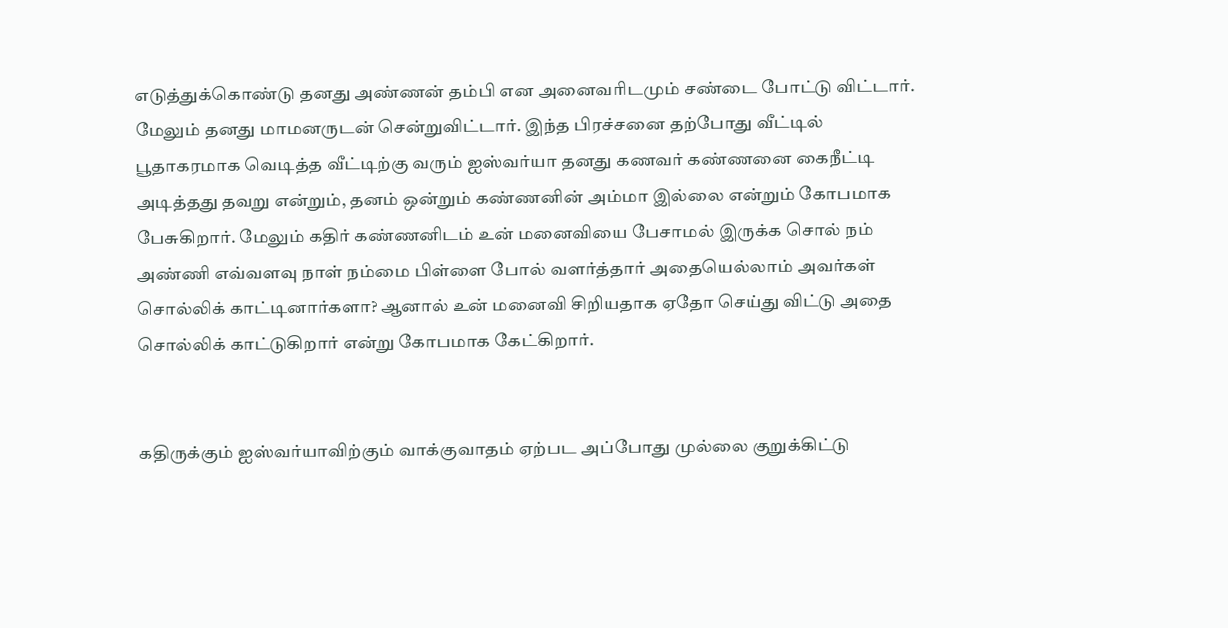எடுத்துக்கொண்டு தனது அண்ணன் தம்பி என அனைவரிடமும் சண்டை போட்டு விட்டார். மேலும் தனது மாமனருடன் சென்றுவிட்டார். இந்த பிரச்சனை தற்போது வீட்டில் பூதாகரமாக வெடித்த வீட்டிற்கு வரும் ஐஸ்வர்யா தனது கணவர் கண்ணனை கைநீட்டி அடித்தது தவறு என்றும், தனம் ஒன்றும் கண்ணனின் அம்மா இல்லை என்றும் கோபமாக பேசுகிறார். மேலும் கதிர் கண்ணனிடம் உன் மனைவியை பேசாமல் இருக்க சொல் நம் அண்ணி எவ்வளவு நாள் நம்மை பிள்ளை போல் வளர்த்தார் அதையெல்லாம் அவர்கள் சொல்லிக் காட்டினார்களா? ஆனால் உன் மனைவி சிறியதாக ஏதோ செய்து விட்டு அதை சொல்லிக் காட்டுகிறார் என்று கோபமாக கேட்கிறார்.


கதிருக்கும் ஐஸ்வர்யாவிற்கும் வாக்குவாதம் ஏற்பட அப்போது முல்லை குறுக்கிட்டு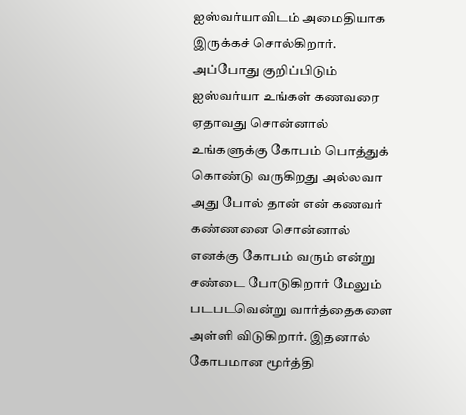ஐஸ்வர்யாவிடம் அமைதியாக இருக்கச் சொல்கிறார். அப்போது குறிப்பிடும் ஐஸ்வர்யா உங்கள் கணவரை ஏதாவது சொன்னால் உங்களுக்கு கோபம் பொத்துக் கொண்டு வருகிறது அல்லவா அது போல் தான் என் கணவர் கண்ணனை சொன்னால் எனக்கு கோபம் வரும் என்று சண்டை போடுகிறார் மேலும் படபடவென்று வார்த்தைகளை அள்ளி விடுகிறார். இதனால் கோபமான மூர்த்தி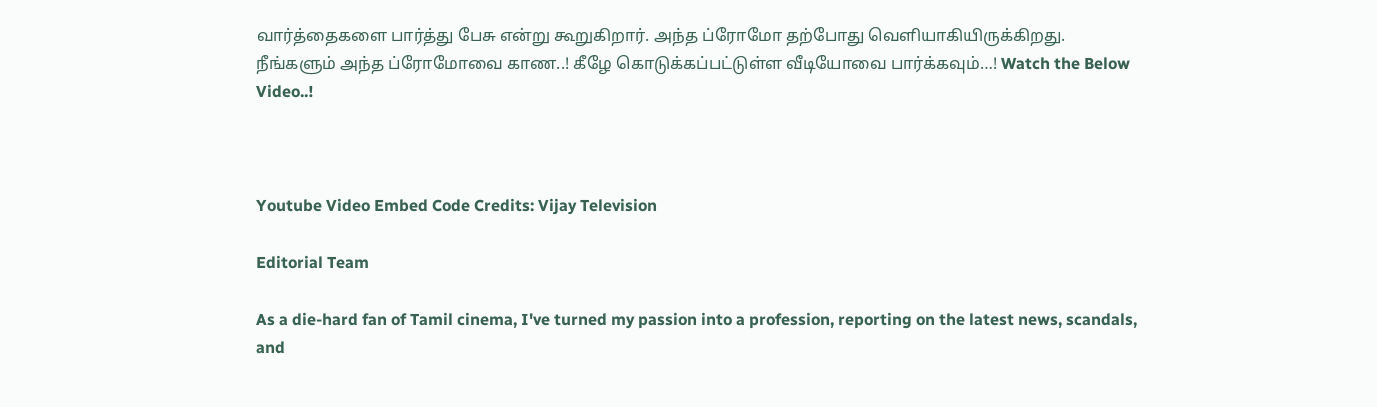வார்த்தைகளை பார்த்து பேசு என்று கூறுகிறார். அந்த ப்ரோமோ தற்போது வெளியாகியிருக்கிறது. நீங்களும் அந்த ப்ரோமோவை காண..! கீழே கொடுக்கப்பட்டுள்ள வீடியோவை பார்க்கவும்…! Watch the Below Video..!



Youtube Video Embed Code Credits: Vijay Television

Editorial Team

As a die-hard fan of Tamil cinema, I've turned my passion into a profession, reporting on the latest news, scandals, and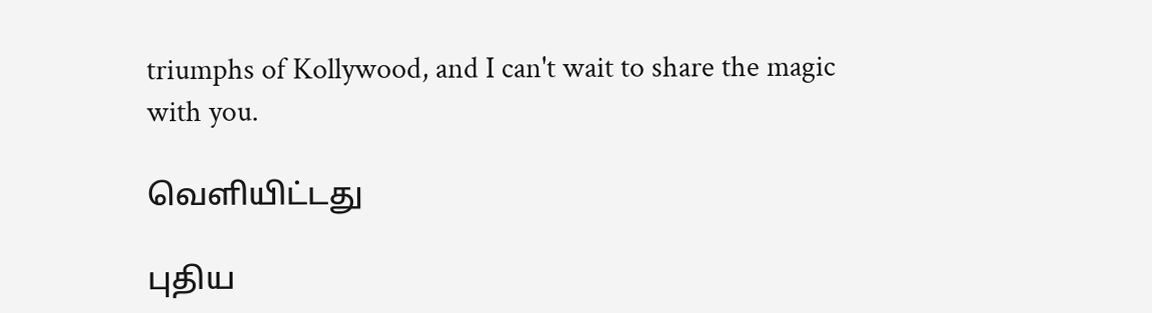triumphs of Kollywood, and I can't wait to share the magic with you.

வெளியிட்டது

புதிய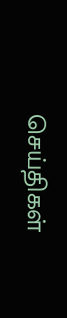செய்திகள்